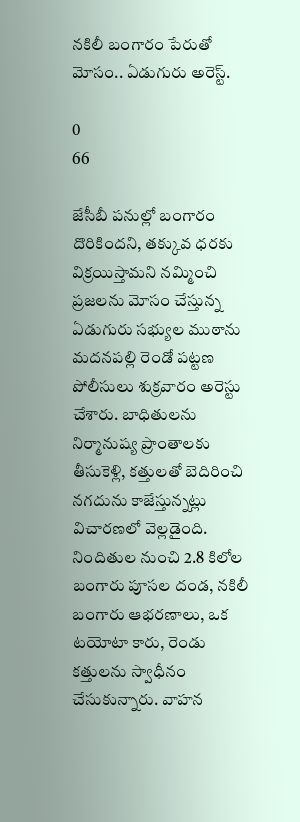నకిలీ బంగారం పేరుతో మోసం.. ఏడుగురు అరెస్ట్.

0
66

జేసీబీ పనుల్లో బంగారం దొరికిందని, తక్కువ ధరకు విక్రయిస్తామని నమ్మించి ప్రజలను మోసం చేస్తున్న ఏడుగురు సభ్యుల ముఠాను మదనపల్లి రెండో పట్టణ పోలీసులు శుక్రవారం అరెస్టు చేశారు. బాధితులను నిర్మానుష్య ప్రాంతాలకు తీసుకెళ్లి, కత్తులతో బెదిరించి నగదును కాజేస్తున్నట్లు విచారణలో వెల్లడైంది. నిందితుల నుంచి 2.8 కిలోల బంగారు పూసల దండ, నకిలీ బంగారు ఆభరణాలు, ఒక టయోటా కారు, రెండు కత్తులను స్వాధీనం చేసుకున్నారు. వాహన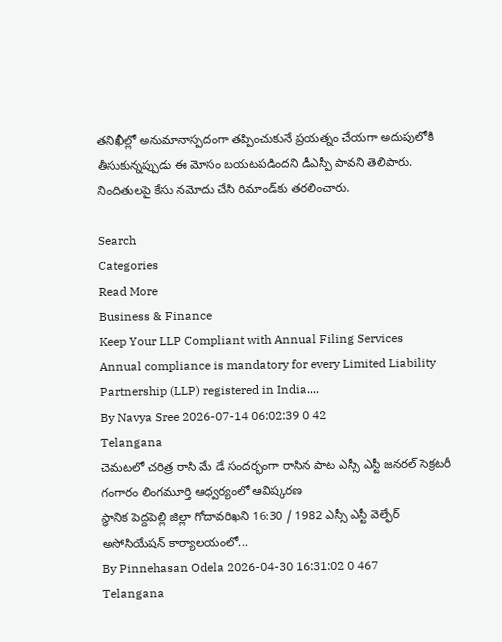తనిఖీల్లో అనుమానాస్పదంగా తప్పించుకునే ప్రయత్నం చేయగా అదుపులోకి తీసుకున్నప్పుడు ఈ మోసం బయటపడిందని డీఎస్పీ పావని తెలిపారు. నిందితులపై కేసు నమోదు చేసి రిమాండ్‌కు తరలించారు.

Search
Categories
Read More
Business & Finance
Keep Your LLP Compliant with Annual Filing Services
Annual compliance is mandatory for every Limited Liability Partnership (LLP) registered in India....
By Navya Sree 2026-07-14 06:02:39 0 42
Telangana
చెమటలో చరిత్ర రాసి మే డే సందర్భంగా రాసిన పాట ఎస్సీ ఎస్టీ జనరల్ సెక్రటరీ గంగారం లింగమూర్తి ఆధ్వర్యంలో ఆవిష్కరణ
స్థానిక పెద్దపెల్లి జిల్లా గోదావరిఖని 16:30 / 1982 ఎస్సీ ఎస్టీ వెల్ఫేర్ అసోసియేషన్ కార్యాలయంలో...
By Pinnehasan Odela 2026-04-30 16:31:02 0 467
Telangana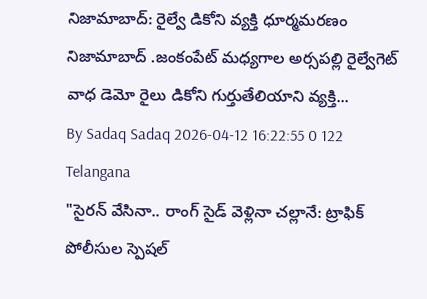నిజామాబాద్: రైల్వే డికోని వ్యక్తి ధూర్మమరణం
నిజామాబాద్ .జంకంపేట్ మధ్యగాల అర్సపల్లి రైల్వేగెట్ వాధ డెమో రైలు డికోని గుర్తుతేలియాని వ్యక్తి...
By Sadaq Sadaq 2026-04-12 16:22:55 0 122
Telangana
"సైరన్ వేసినా.. రాంగ్ సైడ్ వెళ్లినా చల్లానే: ట్రాఫిక్ పోలీసుల స్పెషల్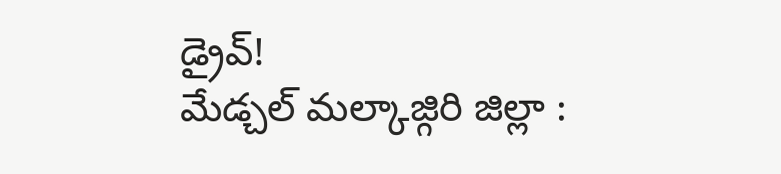డ్రైవ్!
మేడ్చల్ మల్కాజ్గిరి జిల్లా :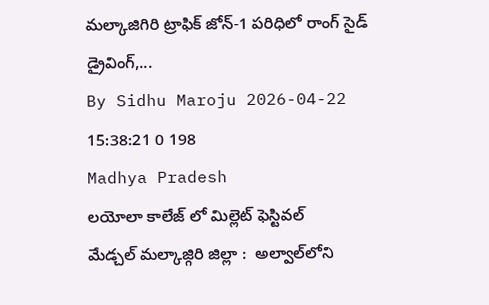మల్కాజిగిరి ట్రాఫిక్ జోన్-1 పరిధిలో రాంగ్ సైడ్ డ్రైవింగ్,...
By Sidhu Maroju 2026-04-22 15:38:21 0 198
Madhya Pradesh
లయోలా కాలేజ్ లో మిల్లెట్ ఫెస్టివల్
మేడ్చల్ మల్కాజ్గిరి జిల్లా :  అల్వాల్‌లోని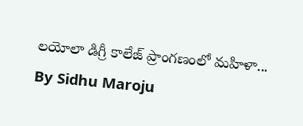లయోలా డిగ్రీ కాలేజ్ ప్రాంగణంలో మహిళా...
By Sidhu Maroju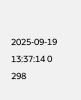2025-09-19 13:37:14 0 298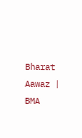Bharat Aawaz | BMA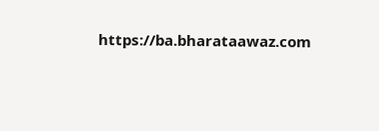https://ba.bharataawaz.com